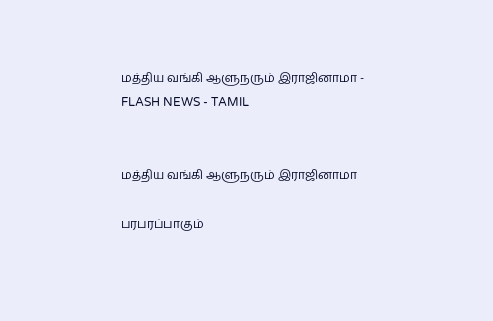மத்திய வங்கி ஆளுநரும் இராஜினாமா - FLASH NEWS - TAMIL


மத்திய வங்கி ஆளுநரும் இராஜினாமா

பரபரப்பாகும்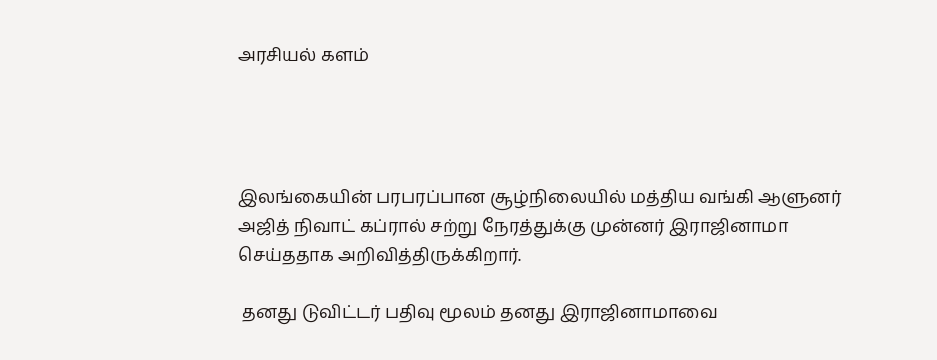அரசியல் களம்




இலங்கையின் பரபரப்பான சூழ்நிலையில் மத்திய வங்கி ஆளுனர் அஜித் நிவாட் கப்ரால் சற்று நேரத்துக்கு முன்னர் இராஜினாமா செய்ததாக அறிவித்திருக்கிறார்.

 தனது டுவிட்டர் பதிவு மூலம் தனது இராஜினாமாவை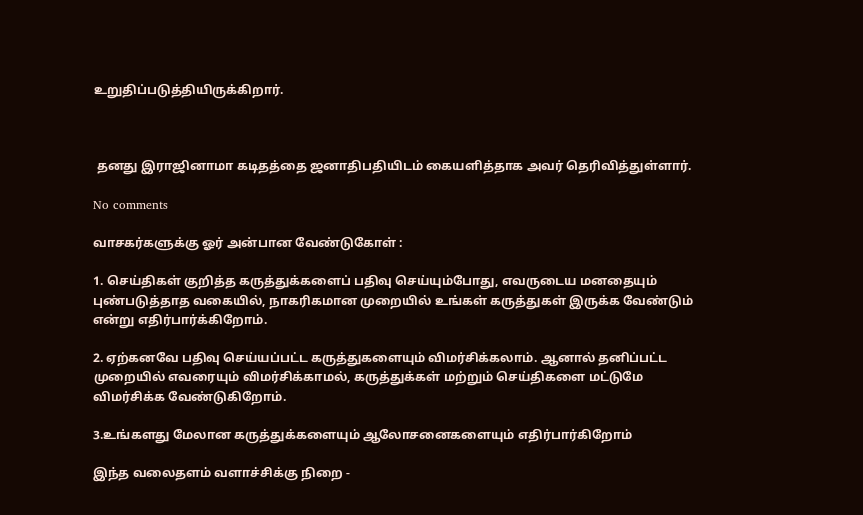உறுதிப்படுத்தியிருக்கிறார்.



 தனது இராஜினாமா கடிதத்தை ஜனாதிபதியிடம் கையளித்தாக அவர் தெரிவித்துள்ளார்.

No comments

வாசகர்களுக்கு ஓர் அன்பான வேண்டுகோள் :

1. செய்திகள் குறித்த கருத்துக்களைப் பதிவு செய்யும்போது, எவருடைய மனதையும் புண்படுத்தாத வகையில், நாகரிகமான முறையில் உங்கள் கருத்துகள் இருக்க வேண்டும் என்று எதிர்பார்க்கிறோம்.

2. ஏற்கனவே பதிவு செய்யப்பட்ட கருத்துகளையும் விமர்சிக்கலாம். ஆனால் தனிப்பட்ட முறையில் எவரையும் விமர்சிக்காமல், கருத்துக்கள் மற்றும் செய்திகளை மட்டுமே விமர்சிக்க வேண்டுகிறோம்.

3.உங்களது மேலான கருத்துக்களையும் ஆலோசனைகளையும் எதிர்பார்கிறோம்

இந்த வலைதளம் வளாச்சிக்கு நிறை -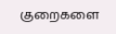குறைகளை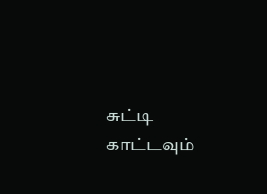சுட்டி காட்டவும்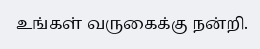உங்கள் வருகைக்கு நன்றி.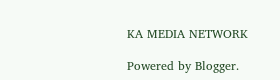KA MEDIA NETWORK

Powered by Blogger.